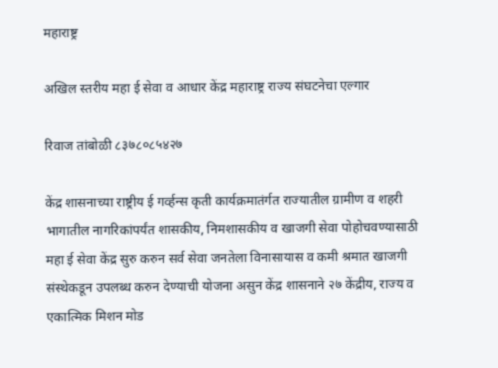महाराष्ट्र

अखिल स्तरीय महा ई सेवा व आधार केंद्र महाराष्ट्र राज्य संघटनेचा एल्गार

रिवाज तांबोळी ८३७८०८५४२७

केंद्र शासनाच्या राष्ट्रीय ई गर्व्हन्स कृती कार्यक्रमातंर्गत राज्यातील ग्रामीण व शहरी भागातील नागरिकांपर्यंत शासकीय, निमशासकीय व खाजगी सेवा पोहोचवण्यासाठी महा ई सेवा केंद्र सुरु करुन सर्व सेवा जनतेला विनासायास व कमी श्रमात खाजगी संस्थेकडून उपलब्ध करुन देण्याची योजना असुन केंद्र शासनाने २७ केंद्रीय, राज्य व एकात्मिक मिशन मोड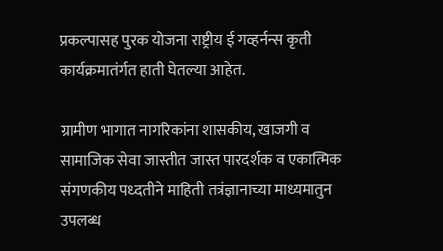प्रकल्पासह पुरक योजना राष्ट्रीय ई गव्हर्नन्स कृती कार्यक्रमातंर्गत हाती घेतल्या आहेत.

ग्रामीण भागात नागरिकांना शासकीय, खाजगी व सामाजिक सेवा जास्तीत जास्त पारदर्शक व एकात्मिक संगणकीय पध्दतीने माहिती तत्रंज्ञानाच्या माध्यमातुन उपलब्ध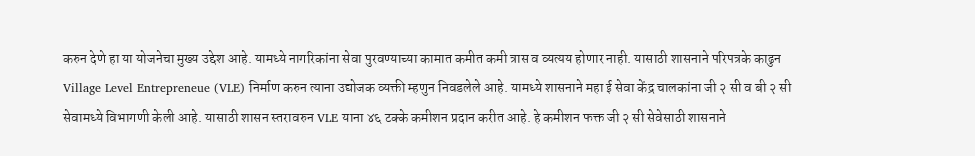करुन देणे हा या योजनेचा मुख्य उद्देश आहे. यामध्ये नागरिकांना सेवा पुरवण्याच्या कामात कमीत कमी त्रास व व्यत्यय होणार नाही. यासाठी शासनाने परिपत्रके काढुन Village Level Entrepreneue (VLE) निर्माण करुन त्याना उद्योजक व्यक्ती म्हणुन निवडलेले आहे. यामध्ये शासनाने महा ई सेवा केंद्र चालकांना जी २ सी व बी २ सी सेवामध्ये विभागणी केली आहे. यासाठी शासन स्तरावरुन VLE याना ४६ टक्के कमीशन प्रदान करीत आहे. हे कमीशन फक्त जी २ सी सेवेसाठी शासनाने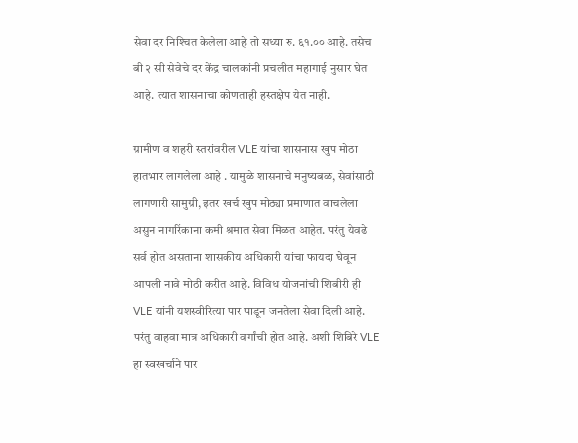सेवा दर निश्‍चित केलेला आहे तो सध्या रु. ६१.०० आहे. तसेच बी २ सी सेवेचे दर केंद्र चालकांनी प्रचलीत महागाई नुसार घेत आहे. त्यात शासनाचा कोणताही हस्तक्षेप येत नाही.

ग्रामीण व शहरी स्तरांवरील VLE यांचा शासनास खुप मोठा हातभार लागलेला आहे . यामुळे शासनाचे मनुष्यबळ, सेवांसाठी लागणारी सामुग्री, इतर खर्च खुप मोठ्या प्रमाणात वाचलेला असुन नागरिंकाना कमी श्रमात सेवा मिळत आहेत. परंतु येवढे सर्व होत असताना शासकीय अधिकारी यांचा फायदा घेवून आपली नावे मोठी करीत आहे. विविध योजनांची शिबीरी ही VLE यांनी यशस्वीरित्या पार पाडून जनतेला सेवा दिली आहे. परंतु वाहवा मात्र अधिकारी वर्गांची होत आहे. अशी शिबिरे VLE हा स्वखर्चाने पार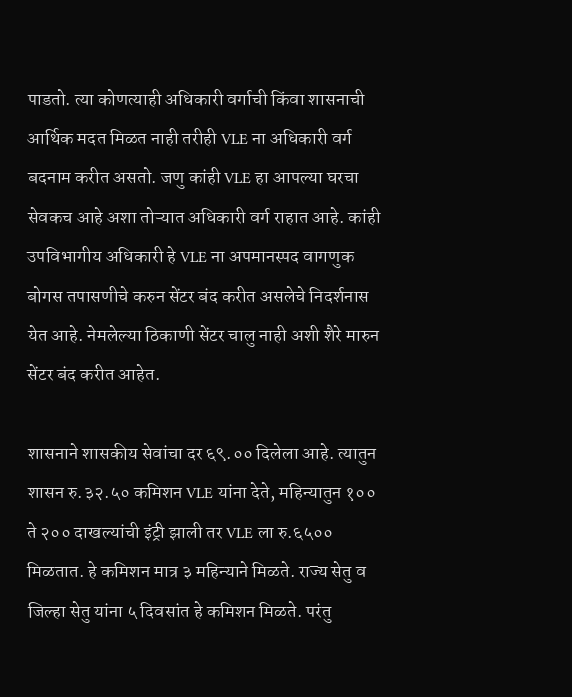पाडतो. त्या कोणत्याही अधिकारी वर्गाची किंवा शासनाची आर्थिक मदत मिळत नाही तरीही VLE ना अधिकारी वर्ग बदनाम करीत असतो. जणु कांही VLE हा आपल्या घरचा सेवकच आहे अशा तोऱ्यात अधिकारी वर्ग राहात आहे. कांही उपविभागीय अधिकारी हे VLE ना अपमानस्पद वागणुक बोगस तपासणीचे करुन सेंटर बंद करीत असलेचे निदर्शनास येत आहे. नेमलेल्या ठिकाणी सेंटर चालु नाही अशी शैरे मारुन सेंटर बंद करीत आहेत.

शासनाने शासकीय सेवांचा दर ६९.०० दिलेला आहे. त्यातुन शासन रु.३२.५० कमिशन VLE यांना देते, महिन्यातुन १०० ते २०० दाखल्यांची इंट्री झाली तर VLE ला रु.६५०० मिळतात. हे कमिशन मात्र ३ महिन्याने मिळते. राज्य सेतु व जिल्हा सेतु यांना ५ दिवसांत हे कमिशन मिळते. परंतु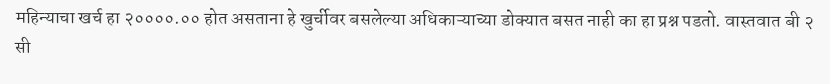महिन्याचा खर्च हा २००००.०० होत असताना हे खुर्चीवर बसलेल्या अधिकाऱ्याच्या डोक्यात बसत नाही का हा प्रश्न पडतो. वास्तवात बी २ सी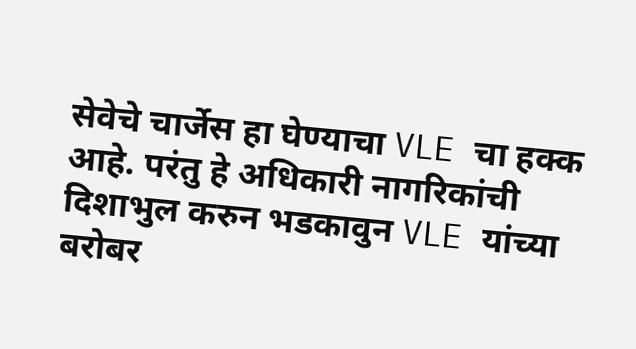सेवेचे चार्जेस हा घेण्याचा VLE चा हक्क आहे. परंतु हे अधिकारी नागरिकांची दिशाभुल करुन भडकावुन VLE यांच्या बरोबर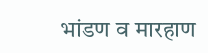भांडण व मारहाण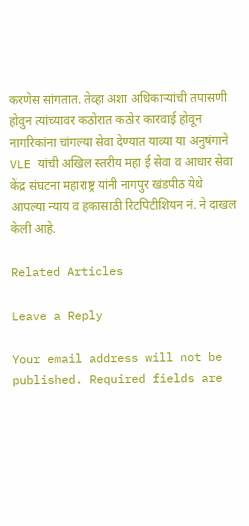करणेस सांगतात. तेव्हा अशा अधिकाऱ्यांची तपासणी होवुन त्यांच्यावर कठोरात कठोर कारवाई होवून नागरिकांना चांगल्या सेवा देण्यात याव्या या अनुषंगाने VLE यांची अखिल स्तरीय महा ई सेवा व आधार सेवा केंद्र संघटना महाराष्ट्र यांनी नागपुर खंडपीठ येथे आपल्या न्याय व हकासाठी रिटपिटीशियन नं. ने दाखल केली आहे.

Related Articles

Leave a Reply

Your email address will not be published. Required fields are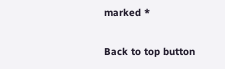marked *

Back to top button